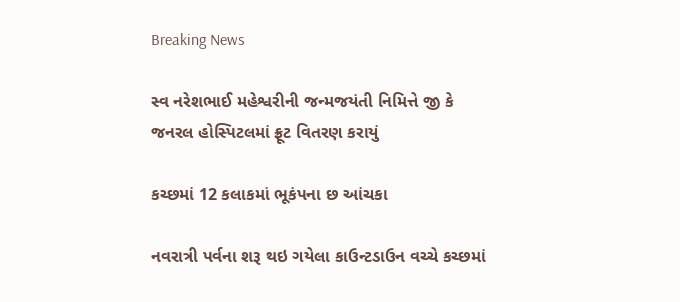Breaking News

સ્વ નરેશભાઈ મહેશ્વરીની જન્મજયંતી નિમિત્તે જી કે જનરલ હોસ્પિટલમાં ફ્રૂટ વિતરણ કરાયું

કચ્છમાં 12 કલાકમાં ભૂકંપના છ આંચકા

નવરાત્રી પર્વના શરૂ થઇ ગયેલા કાઉન્ટડાઉન વચ્ચે કચ્છમાં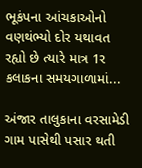ભૂકંપના આંચકાઓનો વણથંભ્યો દોર યથાવત રહ્યો છે ત્યારે માત્ર 1ર કલાકના સમયગાળામાં...

અંજાર તાલુકાના વરસામેડી ગામ પાસેથી પસાર થતી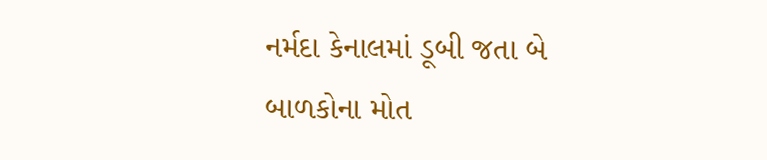નર્મદા કેનાલમાં ડૂબી જતા બે બાળકોના મોત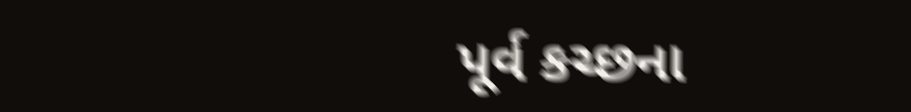પૂર્વ કચ્છના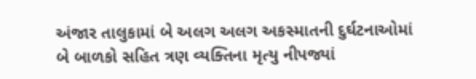અંજાર તાલુકામાં બે અલગ અલગ અકસ્માતની દુર્ઘટનાઓમાં બે બાળકો સહિત ત્રણ વ્યક્તિના મૃત્યુ નીપજ્યાં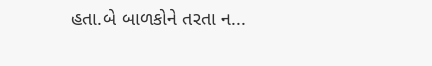હતા.બે બાળકોને તરતા ન...